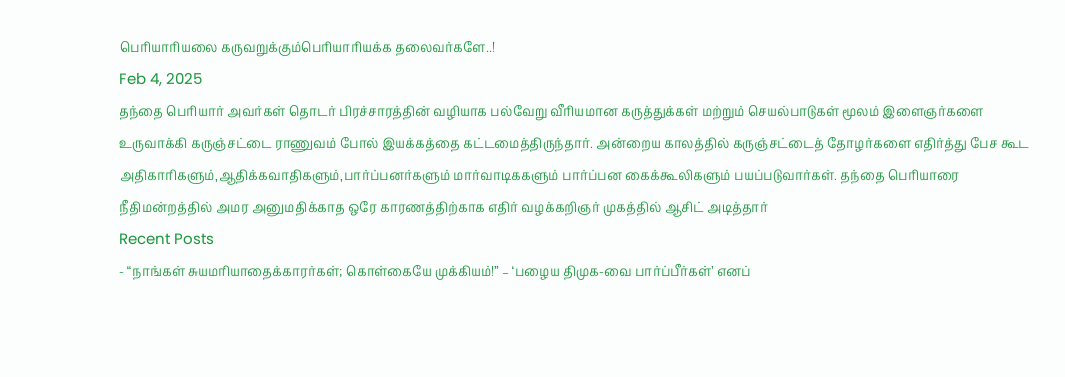பெரியாரியலை கருவறுக்கும்பெரியாரியக்க தலைவர்களே..!
Feb 4, 2025
தந்தை பெரியார் அவர்கள் தொடர் பிரச்சாரத்தின் வழியாக பல்வேறு வீரியமான கருத்துக்கள் மற்றும் செயல்பாடுகள் மூலம் இளைஞர்களை உருவாக்கி கருஞ்சட்டை ராணுவம் போல் இயக்கத்தை கட்டமைத்திருந்தார். அன்றைய காலத்தில் கருஞ்சட்டைத் தோழர்களை எதிர்த்து பேச கூட அதிகாரிகளும்,ஆதிக்கவாதிகளும்,பார்ப்பனர்களும் மார்வாடிககளும் பார்ப்பன கைக்கூலிகளும் பயப்படுவார்கள். தந்தை பெரியாரை நீதிமன்றத்தில் அமர அனுமதிக்காத ஒரே காரணத்திற்காக எதிர் வழக்கறிஞர் முகத்தில் ஆசிட் அடித்தார்
Recent Posts
- “நாங்கள் சுயமரியாதைக்காரர்கள்; கொள்கையே முக்கியம்!” – ‘பழைய திமுக-வை பார்ப்பீர்கள்’ எனப்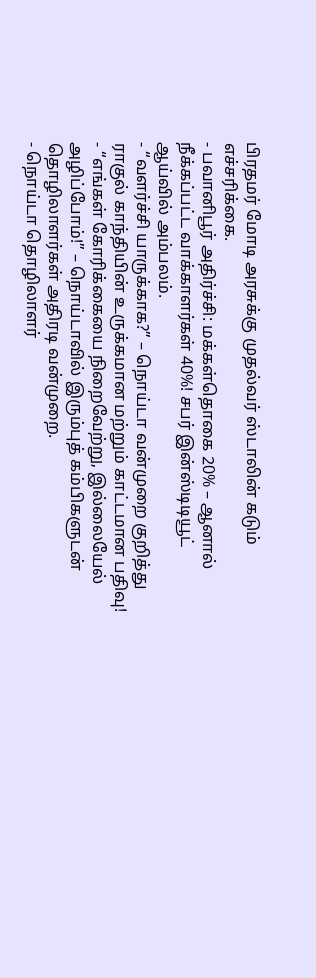பிரதமர் மோடி அரசுக்கு முதல்வர் ஸ்டாலின் கடும் எச்சரிக்கை.
- பவானிபூர் அதிர்ச்சி: மக்கள்தொகை 20% – ஆனால் நீக்கப்பட்ட வாக்காளர்கள் 40%! சபர் இன்ஸ்டிடியூட் ஆய்வில் அம்பலம்.
- “வளர்ச்சி யாருக்காக?” – நொய்டா வன்முறை குறித்து ராகுல் காந்தியின் உருக்கமான மற்றும் காட்டமான பதிவு!
- “எங்கள் கோரிக்கையை நிறைவேற்று, இல்லையேல் அழிப்போம்!” – நொய்டாவில் இரும்புத் கம்பிகளுடன் தொழிலாளர்கள் அதிரடி வன்முறை.
- நொய்டா தொழிலாளர்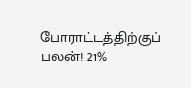போராட்டத்திற்குப் பலன்! 21%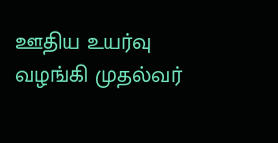ஊதிய உயர்வு வழங்கி முதல்வர்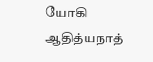யோகி ஆதித்யநாத்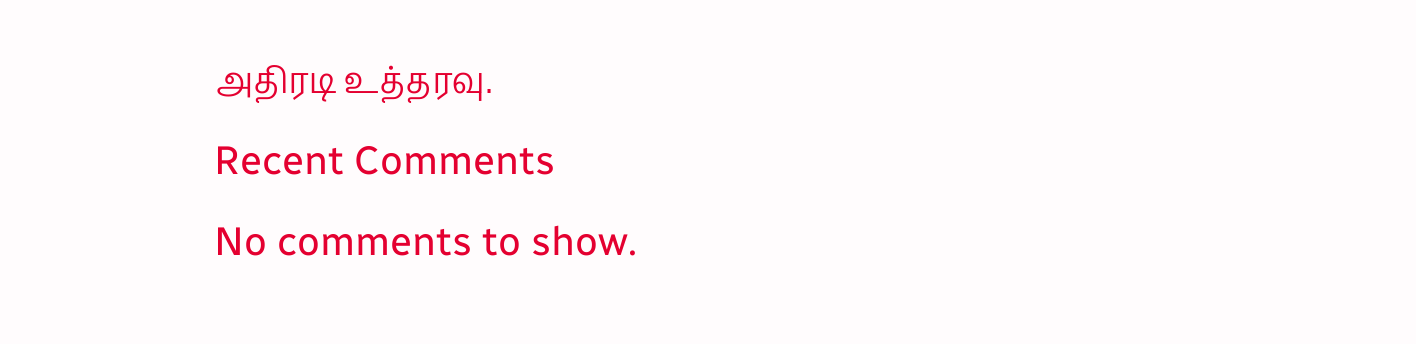அதிரடி உத்தரவு.
Recent Comments
No comments to show.